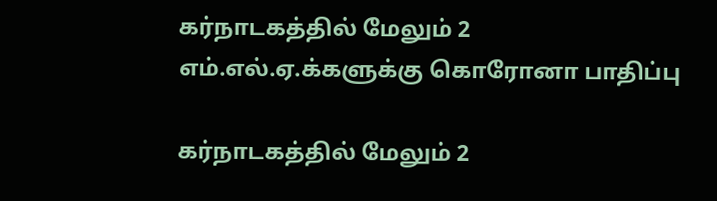கர்நாடகத்தில் மேலும் 2 எம்.எல்.ஏ.க்களுக்கு கொரோனா பாதிப்பு

கர்நாடகத்தில் மேலும் 2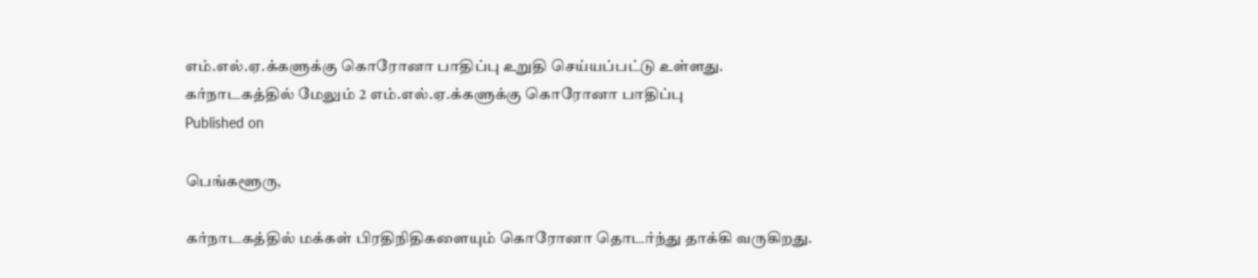எம்.எல்.ஏ.க்களுக்கு கொரோனா பாதிப்பு உறுதி செய்யப்பட்டு உள்ளது.
கர்நாடகத்தில் மேலும் 2 எம்.எல்.ஏ.க்களுக்கு கொரோனா பாதிப்பு
Published on

பெங்களூரு,

கர்நாடகத்தில் மக்கள் பிரதிநிதிகளையும் கொரோனா தொடர்ந்து தாக்கி வருகிறது.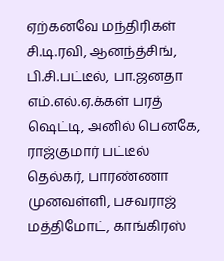ஏற்கனவே மந்திரிகள் சி.டி.ரவி, ஆனந்த்சிங், பி.சி.பட்டீல், பா.ஜனதா எம்.எல்.ஏ.க்கள் பரத் ஷெட்டி, அனில் பெனகே, ராஜ்குமார் பட்டீல் தெல்கர், பாரண்ணா முனவள்ளி, பசவராஜ் மத்திமோட், காங்கிரஸ்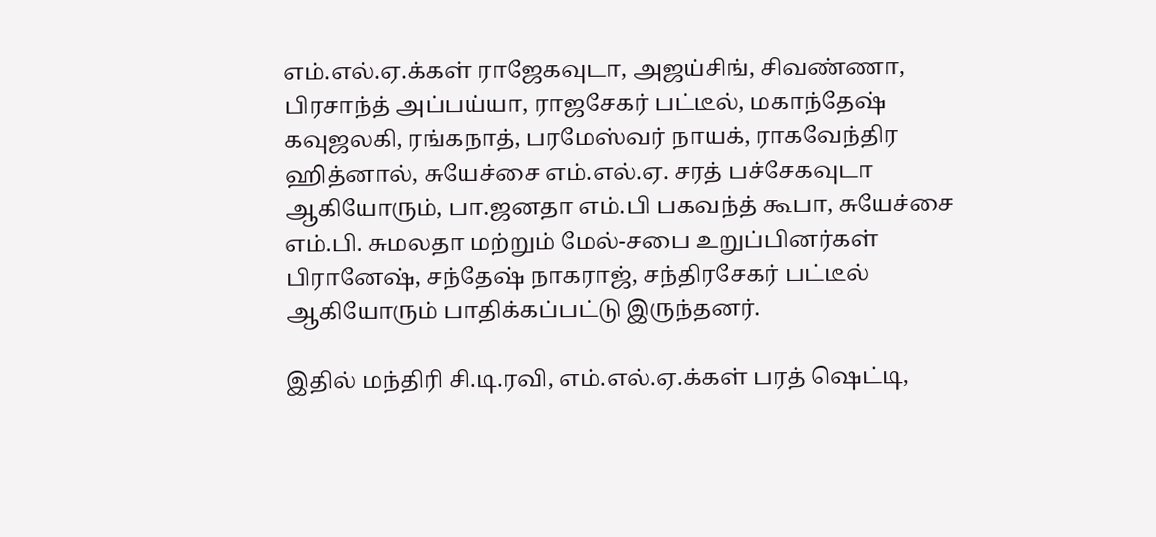எம்.எல்.ஏ.க்கள் ராஜேகவுடா, அஜய்சிங், சிவண்ணா, பிரசாந்த் அப்பய்யா, ராஜசேகர் பட்டீல், மகாந்தேஷ் கவுஜலகி, ரங்கநாத், பரமேஸ்வர் நாயக், ராகவேந்திர ஹித்னால், சுயேச்சை எம்.எல்.ஏ. சரத் பச்சேகவுடா ஆகியோரும், பா.ஜனதா எம்.பி பகவந்த் கூபா, சுயேச்சை எம்.பி. சுமலதா மற்றும் மேல்-சபை உறுப்பினர்கள் பிரானேஷ், சந்தேஷ் நாகராஜ், சந்திரசேகர் பட்டீல் ஆகியோரும் பாதிக்கப்பட்டு இருந்தனர்.

இதில் மந்திரி சி.டி.ரவி, எம்.எல்.ஏ.க்கள் பரத் ஷெட்டி,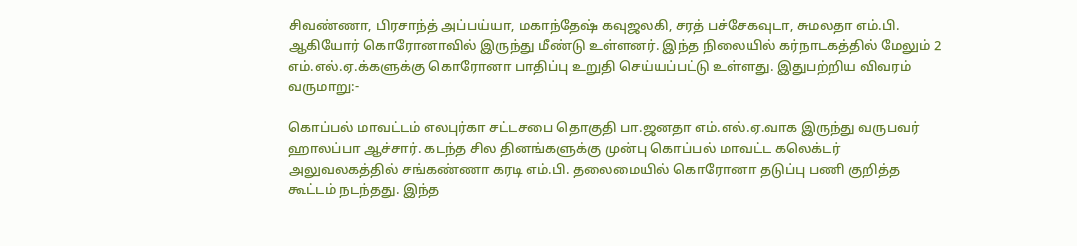சிவண்ணா, பிரசாந்த் அப்பய்யா, மகாந்தேஷ் கவுஜலகி, சரத் பச்சேகவுடா, சுமலதா எம்.பி. ஆகியோர் கொரோனாவில் இருந்து மீண்டு உள்ளனர். இந்த நிலையில் கர்நாடகத்தில் மேலும் 2 எம்.எல்.ஏ.க்களுக்கு கொரோனா பாதிப்பு உறுதி செய்யப்பட்டு உள்ளது. இதுபற்றிய விவரம் வருமாறு:-

கொப்பல் மாவட்டம் எலபுர்கா சட்டசபை தொகுதி பா.ஜனதா எம்.எல்.ஏ.வாக இருந்து வருபவர் ஹாலப்பா ஆச்சார். கடந்த சில தினங்களுக்கு முன்பு கொப்பல் மாவட்ட கலெக்டர் அலுவலகத்தில் சங்கண்ணா கரடி எம்.பி. தலைமையில் கொரோனா தடுப்பு பணி குறித்த கூட்டம் நடந்தது. இந்த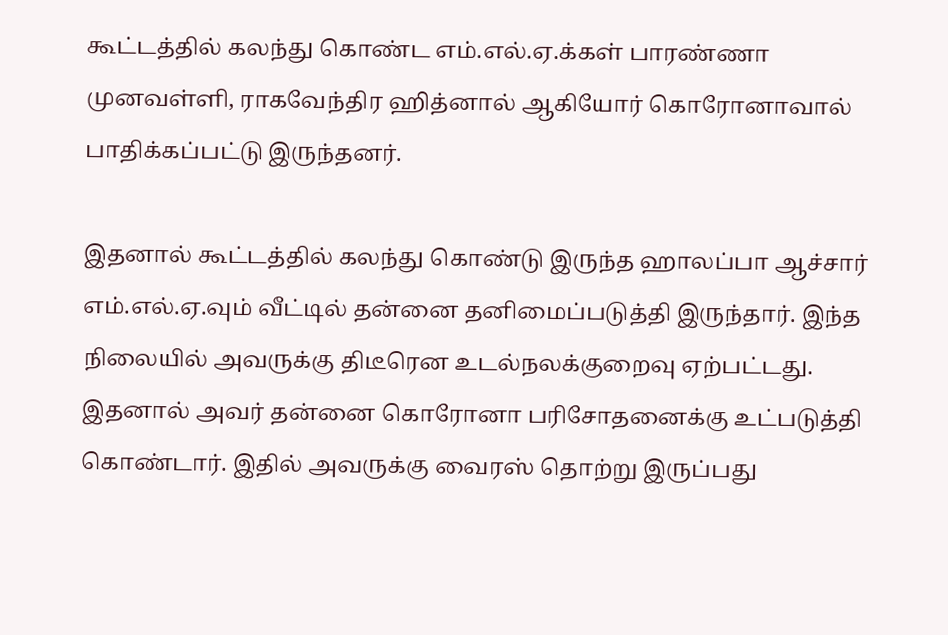கூட்டத்தில் கலந்து கொண்ட எம்.எல்.ஏ.க்கள் பாரண்ணா முனவள்ளி, ராகவேந்திர ஹித்னால் ஆகியோர் கொரோனாவால் பாதிக்கப்பட்டு இருந்தனர்.

இதனால் கூட்டத்தில் கலந்து கொண்டு இருந்த ஹாலப்பா ஆச்சார் எம்.எல்.ஏ.வும் வீட்டில் தன்னை தனிமைப்படுத்தி இருந்தார். இந்த நிலையில் அவருக்கு திடீரென உடல்நலக்குறைவு ஏற்பட்டது. இதனால் அவர் தன்னை கொரோனா பரிசோதனைக்கு உட்படுத்தி கொண்டார். இதில் அவருக்கு வைரஸ் தொற்று இருப்பது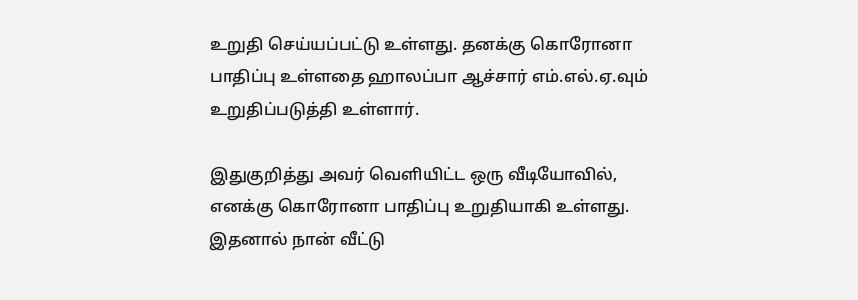உறுதி செய்யப்பட்டு உள்ளது. தனக்கு கொரோனா பாதிப்பு உள்ளதை ஹாலப்பா ஆச்சார் எம்.எல்.ஏ.வும் உறுதிப்படுத்தி உள்ளார்.

இதுகுறித்து அவர் வெளியிட்ட ஒரு வீடியோவில், எனக்கு கொரோனா பாதிப்பு உறுதியாகி உள்ளது. இதனால் நான் வீட்டு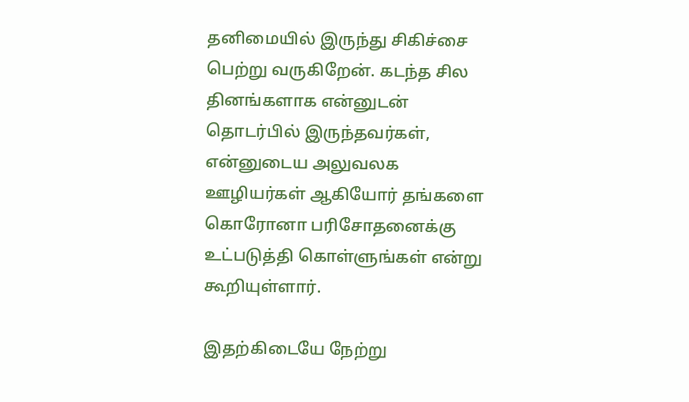தனிமையில் இருந்து சிகிச்சை பெற்று வருகிறேன். கடந்த சில தினங்களாக என்னுடன் தொடர்பில் இருந்தவர்கள், என்னுடைய அலுவலக ஊழியர்கள் ஆகியோர் தங்களை கொரோனா பரிசோதனைக்கு உட்படுத்தி கொள்ளுங்கள் என்று கூறியுள்ளார்.

இதற்கிடையே நேற்று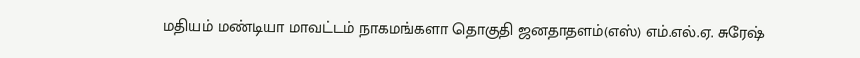மதியம் மண்டியா மாவட்டம் நாகமங்களா தொகுதி ஜனதாதளம்(எஸ்) எம்.எல்.ஏ. சுரேஷ்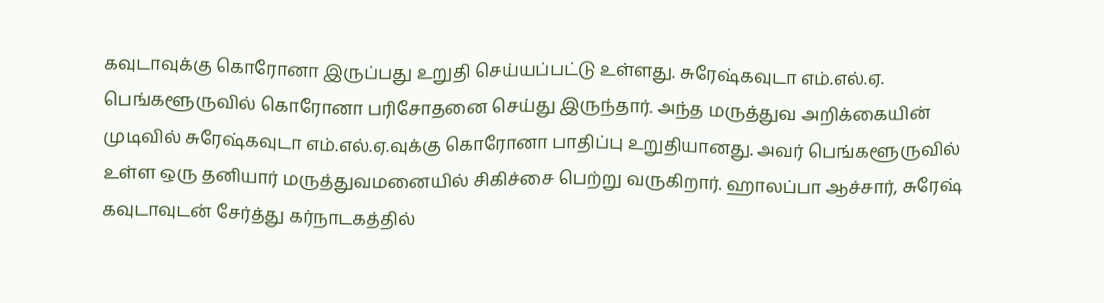கவுடாவுக்கு கொரோனா இருப்பது உறுதி செய்யப்பட்டு உள்ளது. சுரேஷ்கவுடா எம்.எல்.ஏ. பெங்களூருவில் கொரோனா பரிசோதனை செய்து இருந்தார். அந்த மருத்துவ அறிக்கையின் முடிவில் சுரேஷ்கவுடா எம்.எல்.ஏ.வுக்கு கொரோனா பாதிப்பு உறுதியானது. அவர் பெங்களூருவில் உள்ள ஒரு தனியார் மருத்துவமனையில் சிகிச்சை பெற்று வருகிறார். ஹாலப்பா ஆச்சார், சுரேஷ் கவுடாவுடன் சேர்த்து கர்நாடகத்தில்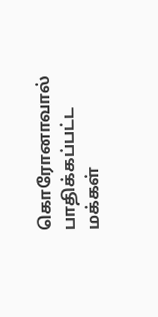கொரோனாவால் பாதிக்கப்பட்ட மக்கள்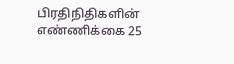பிரதிநிதிகளின் எண்ணிக்கை 25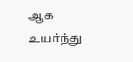ஆக உயர்ந்து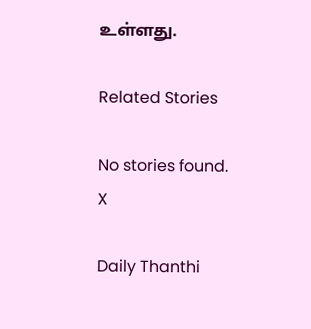உள்ளது.

Related Stories

No stories found.
X

Daily Thanthi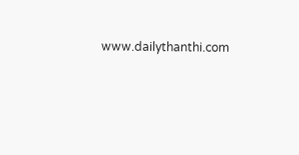www.dailythanthi.com